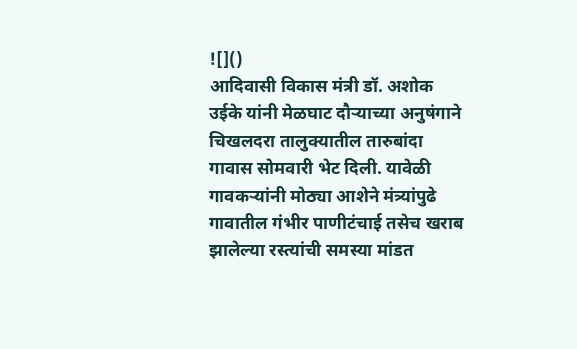![]()
आदिवासी विकास मंत्री डॉ. अशोक उईके यांनी मेळघाट दौऱ्याच्या अनुषंगाने चिखलदरा तालुक्यातील तारुबांदा गावास सोमवारी भेट दिली. यावेळी गावकऱ्यांनी मोठ्या आशेने मंत्र्यांपुढे गावातील गंभीर पाणीटंचाई तसेच खराब झालेल्या रस्त्यांची समस्या मांडत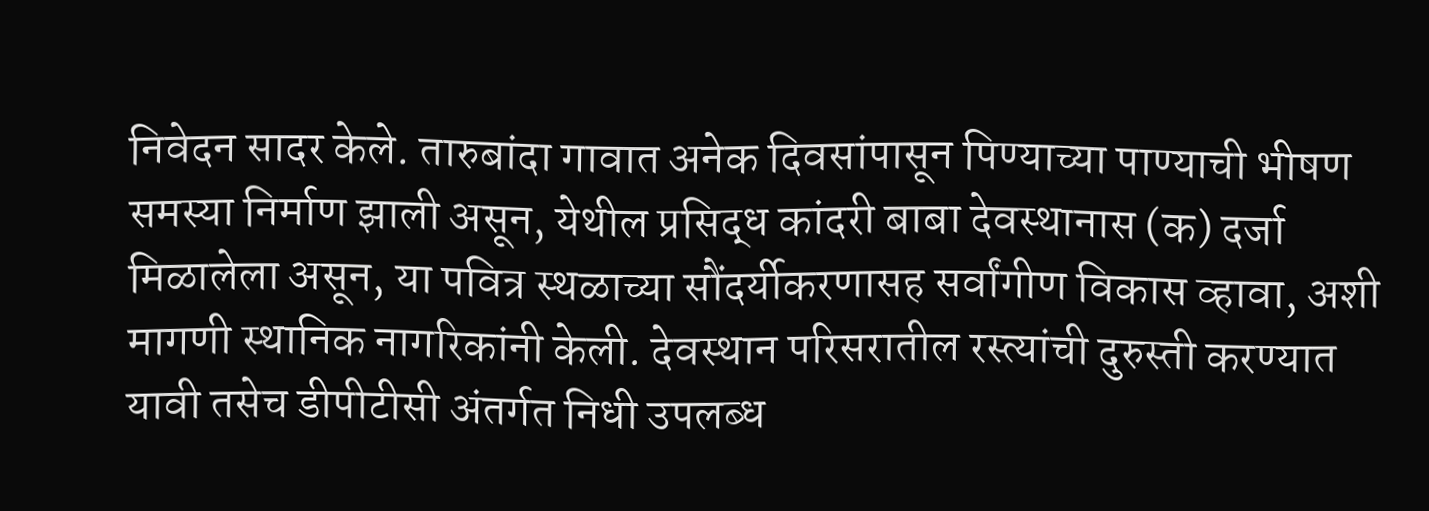निवेदन सादर केले. तारुबांदा गावात अनेक दिवसांपासून पिण्याच्या पाण्याची भीषण समस्या निर्माण झाली असून, येथील प्रसिद्ध कांदरी बाबा देवस्थानास (क) दर्जा मिळालेला असून, या पवित्र स्थळाच्या सौंदर्यीकरणासह सर्वांगीण विकास व्हावा, अशी मागणी स्थानिक नागरिकांनी केली. देवस्थान परिसरातील रस्त्यांची दुरुस्ती करण्यात यावी तसेच डीपीटीसी अंतर्गत निधी उपलब्ध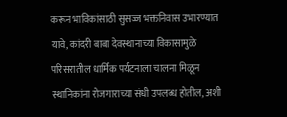करून भाविकांसाठी सुसज्ज भक्तनिवास उभारण्यात यावे, कांदरी बाबा देवस्थानाच्या विकासामुळे परिसरातील धार्मिक पर्यटनाला चालना मिळून स्थानिकांना रोजगाराच्या संधी उपलब्ध होतील, अशी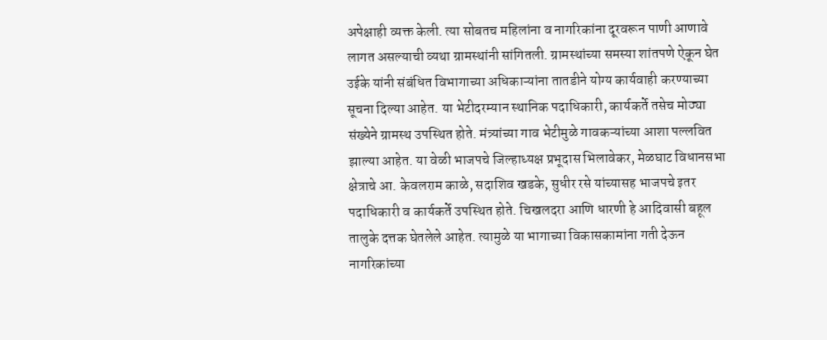अपेक्षाही व्यक्त केली. त्या सोबतच महिलांना व नागरिकांना दूरवरून पाणी आणावे लागत असल्याची व्यथा ग्रामस्थांनी सांगितली. ग्रामस्थांच्या समस्या शांतपणे ऐकून घेत उईके यांनी संबंधित विभागाच्या अधिकाऱ्यांना तातडीने योग्य कार्यवाही करण्याच्या सूचना दिल्या आहेत. या भेटीदरम्यान स्थानिक पदाधिकारी, कार्यकर्ते तसेच मोठ्या संख्येने ग्रामस्थ उपस्थित होते. मंत्र्यांच्या गाव भेटीमुळे गावकऱ्यांच्या आशा पल्लवित झाल्या आहेत. या वेळी भाजपचे जिल्हाध्यक्ष प्रभूदास भिलावेकर, मेळघाट विधानसभा क्षेत्राचे आ. केवलराम काळे, सदाशिव खडके, सुधीर रसे यांच्यासह भाजपचे इतर पदाधिकारी व कार्यकर्ते उपस्थित होते. चिखलदरा आणि धारणी हे आदिवासी बहूल तालुके दत्तक घेतलेले आहेत. त्यामुळे या भागाच्या विकासकामांना गती देऊन नागरिकांच्या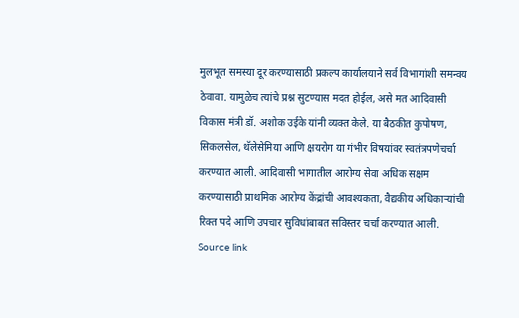मुलभूत समस्या दूर करण्यासाठी प्रकल्प कार्यालयाने सर्व विभागांशी समन्वय ठेवावा. यामुळेच त्यांचे प्रश्न सुटण्यास मदत होईल, असे मत आदिवासी विकास मंत्री डॉ. अशोक उईके यांनी व्यक्त केले. या बैठकीत कुपोषण, सिकलसेल, थॅलेसेमिया आणि क्षयरोग या गंभीर विषयांवर स्वतंत्रपणेचर्चा करण्यात आली. आदिवासी भागातील आरोग्य सेवा अधिक सक्षम करण्यासाठी प्राथमिक आरोग्य केंद्रांची आवश्यकता, वैद्यकीय अधिकाऱ्यांची रिक्त पदे आणि उपचार सुविधांबाबत सविस्तर चर्चा करण्यात आली.
Source link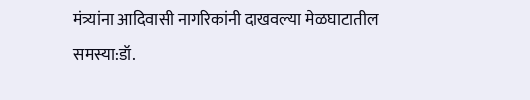मंत्र्यांना आदिवासी नागरिकांनी दाखवल्या मेळघाटातील समस्या:डॉ.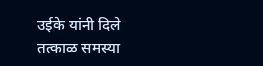उईके यांनी दिले तत्काळ समस्या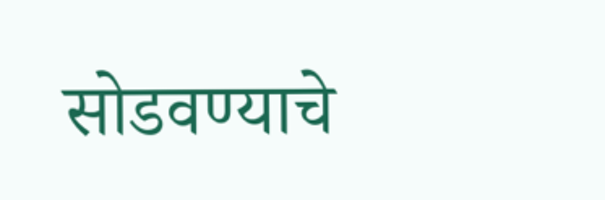सोडवण्याचे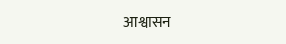आश्वासन